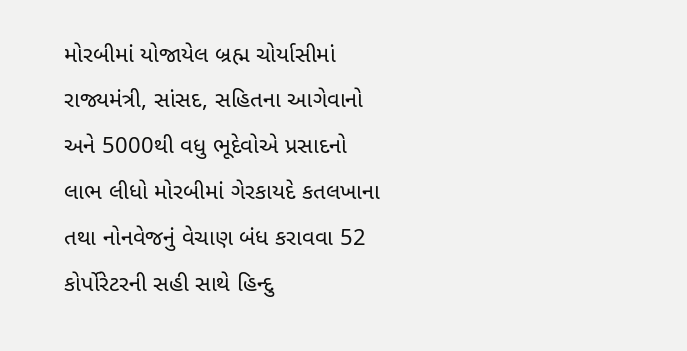મોરબીમાં યોજાયેલ બ્રહ્મ ચોર્યાસીમાં રાજ્યમંત્રી, સાંસદ, સહિતના આગેવાનો અને 5000થી વધુ ભૂદેવોએ પ્રસાદનો લાભ લીધો મોરબીમાં ગેરકાયદે કતલખાના તથા નોનવેજનું વેચાણ બંધ કરાવવા 52 કોર્પોરેટરની સહી સાથે હિન્દુ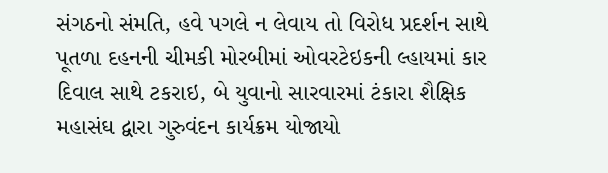સંગઠનો સંમતિ, હવે પગલે ન લેવાય તો વિરોધ પ્રદર્શન સાથે પૂતળા દહનની ચીમકી મોરબીમાં ઓવરટેઇકની લ્હાયમાં કાર દિવાલ સાથે ટકરાઇ, બે યુવાનો સારવારમાં ટંકારા શૈક્ષિક મહાસંઘ દ્વારા ગુરુવંદન કાર્યક્રમ યોજાયો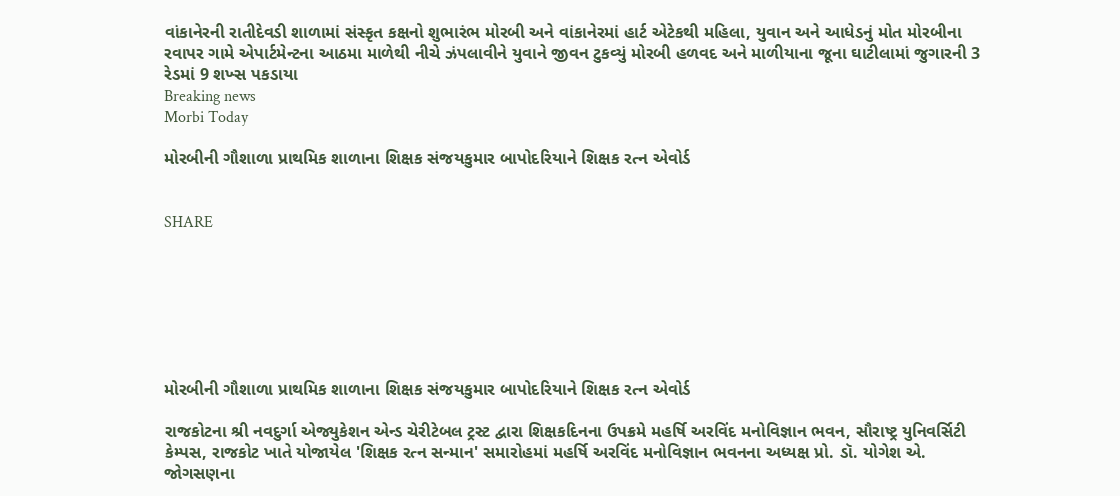વાંકાનેરની રાતીદેવડી શાળામાં સંસ્કૃત કક્ષનો શુભારંભ મોરબી અને વાંકાનેરમાં હાર્ટ એટેકથી મહિલા, યુવાન અને આધેડનું મોત મોરબીના રવાપર ગામે એપાર્ટમેન્ટના આઠમા માળેથી નીચે ઝંપલાવીને યુવાને જીવન ટુકવ્યું મોરબી હળવદ અને માળીયાના જૂના ઘાટીલામાં જુગારની 3 રેડમાં 9 શખ્સ પકડાયા
Breaking news
Morbi Today

મોરબીની ગૌશાળા પ્રાથમિક શાળાના શિક્ષક સંજયકુમાર બાપોદરિયાને શિક્ષક રત્ન એવોર્ડ


SHARE







મોરબીની ગૌશાળા પ્રાથમિક શાળાના શિક્ષક સંજયકુમાર બાપોદરિયાને શિક્ષક રત્ન એવોર્ડ

રાજકોટના શ્રી નવદુર્ગા એજ્યુકેશન એન્ડ ચેરીટેબલ ટ્રસ્ટ દ્વારા શિક્ષકદિનના ઉપક્રમે મહર્ષિ અરવિંદ મનોવિજ્ઞાન ભવન, સૌરાષ્ટ્ર યુનિવર્સિટી કેમ્પસ, રાજકોટ ખાતે યોજાયેલ 'શિક્ષક રત્ન સન્માન' સમારોહમાં મહર્ષિ અરવિંદ મનોવિજ્ઞાન ભવનના અધ્યક્ષ પ્રો. ડૉ. યોગેશ એ. જોગસણના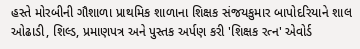હસ્તે મોરબીની ગૌશાળા પ્રાથમિક શાળાના શિક્ષક સંજયકુમાર બાપોદરિયાને શાલ ઓઢાડી, શિલ્ડ, પ્રમાણપત્ર અને પુસ્તક અર્પણ કરી 'શિક્ષક રત્ન' એવોર્ડ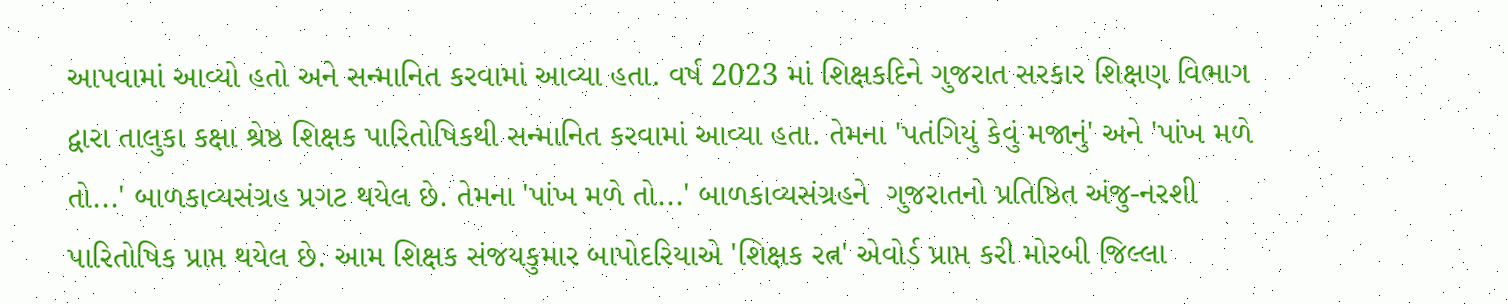આપવામાં આવ્યો હતો અને સન્માનિત કરવામાં આવ્યા હતા. વર્ષ 2023 માં શિક્ષકદિને ગુજરાત સરકાર શિક્ષણ વિભાગ દ્વારા તાલુકા કક્ષા શ્રેષ્ઠ શિક્ષક પારિતોષિકથી સન્માનિત કરવામાં આવ્યા હતા. તેમના 'પતંગિયું કેવું મજાનું' અને 'પાંખ મળે તો...' બાળકાવ્યસંગ્રહ પ્રગટ થયેલ છે. તેમના 'પાંખ મળે તો...' બાળકાવ્યસંગ્રહને  ગુજરાતનો પ્રતિષ્ઠિત અંજુ-નરશી પારિતોષિક પ્રાપ્ત થયેલ છે. આમ શિક્ષક સંજયકુમાર બાપોદરિયાએ 'શિક્ષક રત્ન' એવોર્ડ પ્રાપ્ત કરી મોરબી જિલ્લા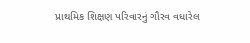પ્રાથમિક શિક્ષણ પરિવારનું ગૌરવ વધારેલ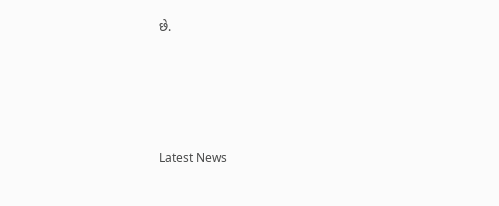છે.






Latest News